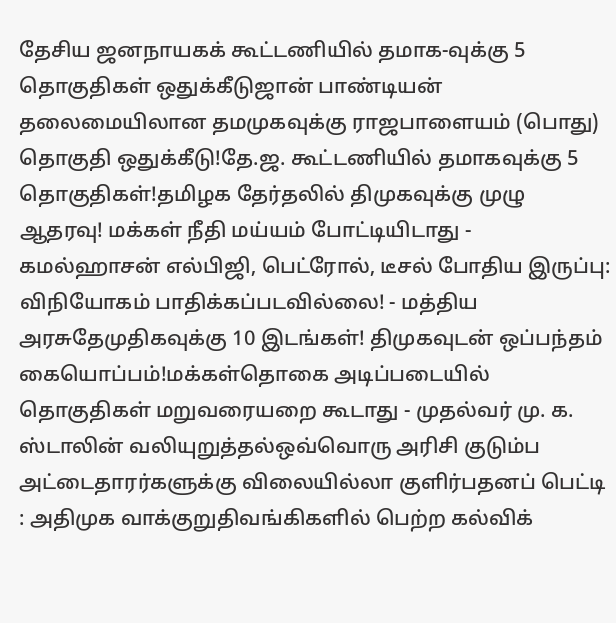தேசிய ஜனநாயகக் கூட்டணியில் தமாக-வுக்கு 5 தொகுதிகள் ஒதுக்கீடுஜான் பாண்டியன் தலைமையிலான தமமுகவுக்கு ராஜபாளையம் (பொது) தொகுதி ஒதுக்கீடு!தே.ஜ. கூட்டணியில் தமாகவுக்கு 5 தொகுதிகள்!தமிழக தேர்தலில் திமுகவுக்கு முழு ஆதரவு! மக்கள் நீதி மய்யம் போட்டியிடாது - கமல்ஹாசன் எல்பிஜி, பெட்ரோல், டீசல் போதிய இருப்பு: விநியோகம் பாதிக்கப்படவில்லை! - மத்திய அரசுதேமுதிகவுக்கு 10 இடங்கள்! திமுகவுடன் ஒப்பந்தம் கையொப்பம்!மக்கள்தொகை அடிப்படையில் தொகுதிகள் மறுவரையறை கூடாது - முதல்வர் மு. க. ஸ்டாலின் வலியுறுத்தல்ஒவ்வொரு அரிசி குடும்ப அட்டைதாரர்களுக்கு விலையில்லா குளிர்பதனப் பெட்டி : அதிமுக வாக்குறுதிவங்கிகளில் பெற்ற கல்விக்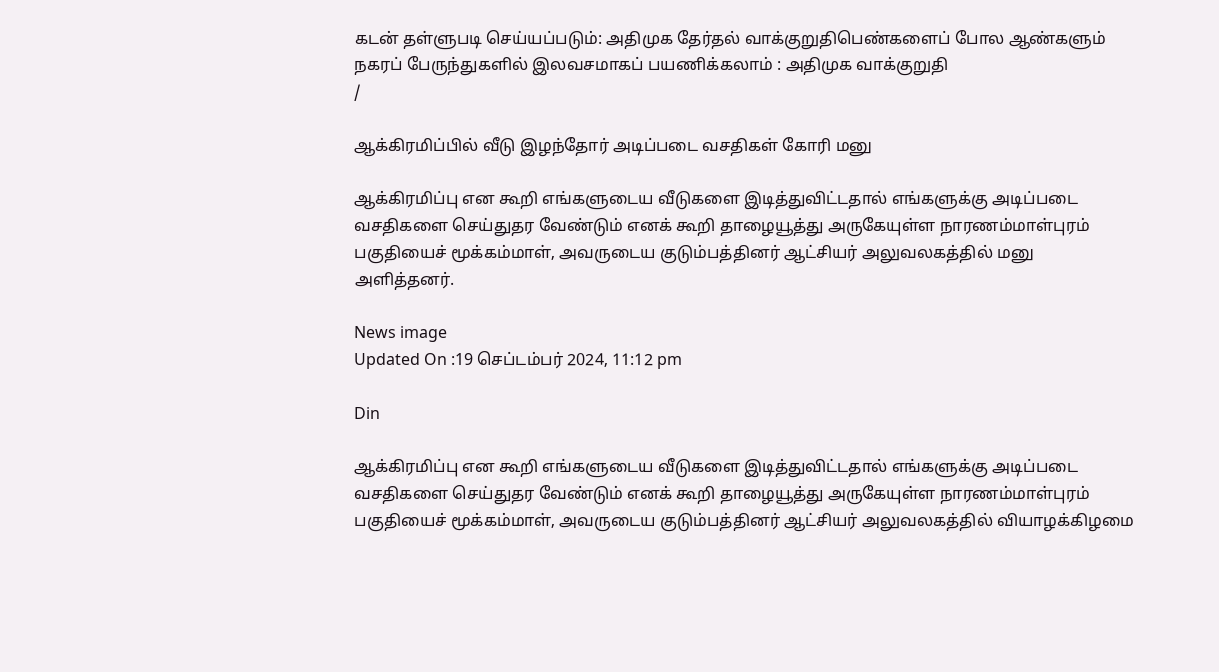கடன் தள்ளுபடி செய்யப்படும்: அதிமுக தேர்தல் வாக்குறுதிபெண்களைப் போல ஆண்களும் நகரப் பேருந்துகளில் இலவசமாகப் பயணிக்கலாம் : அதிமுக வாக்குறுதி
/

ஆக்கிரமிப்பில் வீடு இழந்தோர் அடிப்படை வசதிகள் கோரி மனு

ஆக்கிரமிப்பு என கூறி எங்களுடைய வீடுகளை இடித்துவிட்டதால் எங்களுக்கு அடிப்படை வசதிகளை செய்துதர வேண்டும் எனக் கூறி தாழையூத்து அருகேயுள்ள நாரணம்மாள்புரம் பகுதியைச் மூக்கம்மாள், அவருடைய குடும்பத்தினர் ஆட்சியர் அலுவலகத்தில் மனு அளித்தனர்.

News image
Updated On :19 செப்டம்பர் 2024, 11:12 pm

Din

ஆக்கிரமிப்பு என கூறி எங்களுடைய வீடுகளை இடித்துவிட்டதால் எங்களுக்கு அடிப்படை வசதிகளை செய்துதர வேண்டும் எனக் கூறி தாழையூத்து அருகேயுள்ள நாரணம்மாள்புரம் பகுதியைச் மூக்கம்மாள், அவருடைய குடும்பத்தினர் ஆட்சியர் அலுவலகத்தில் வியாழக்கிழமை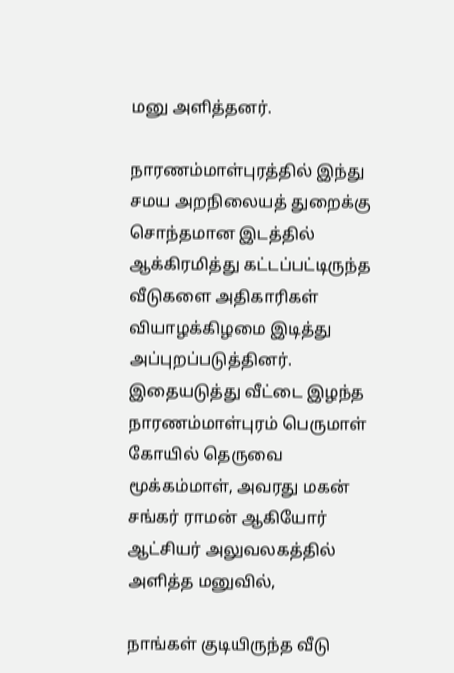மனு அளித்தனர்.

நாரணம்மாள்புரத்தில் இந்து சமய அறநிலையத் துறைக்கு சொந்தமான இடத்தில் ஆக்கிரமித்து கட்டப்பட்டிருந்த வீடுகளை அதிகாரிகள் வியாழக்கிழமை இடித்து அப்புறப்படுத்தினர். இதையடுத்து வீட்டை இழந்த நாரணம்மாள்புரம் பெருமாள் கோயில் தெருவை மூக்கம்மாள், அவரது மகன் சங்கர் ராமன் ஆகியோர் ஆட்சியர் அலுவலகத்தில் அளித்த மனுவில்,

நாங்கள் குடியிருந்த வீடு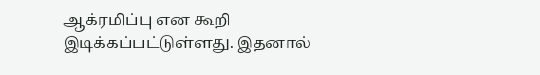ஆக்ரமிப்பு என கூறி இடிக்கப்பட்டுள்ளது. இதனால்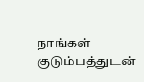நாங்கள் குடும்பத்துடன்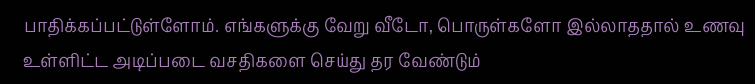பாதிக்கப்பட்டுள்ளோம். எங்களுக்கு வேறு வீடோ, பொருள்களோ இல்லாததால் உணவு உள்ளிட்ட அடிப்படை வசதிகளை செய்து தர வேண்டும்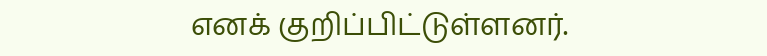எனக் குறிப்பிட்டுள்ளனர்.